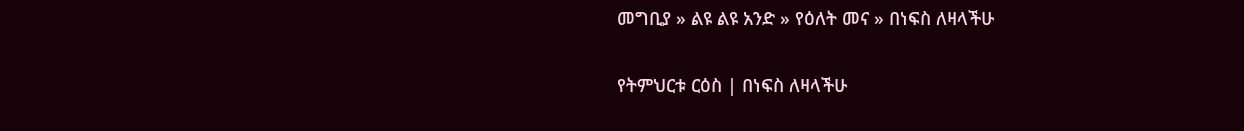መግቢያ » ልዩ ልዩ አንድ » የዕለት መና » በነፍስ ለዛላችሁ

የትምህርቱ ርዕስ | በነፍስ ለዛላችሁ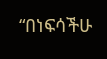“በነፍሳችሁ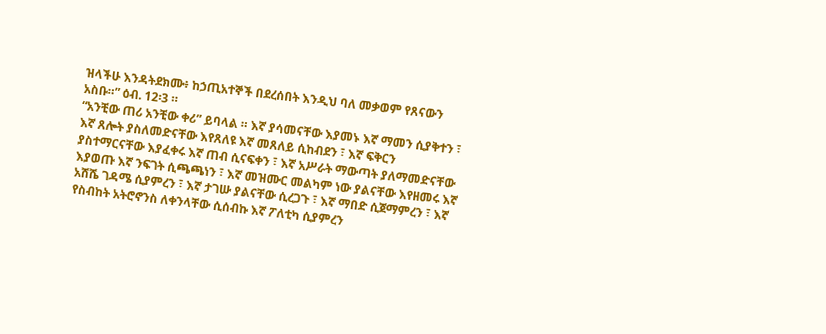ዝላችሁ እንዳትደክሙ፥ ከኃጢአተኞች በደረሰበት እንዲህ ባለ መቃወም የጸናውን አስቡ።” ዕብ. 12፡3 ።
“አንቺው ጠሪ አንቺው ቀሪ” ይባላል ። እኛ ያሳመናቸው እያመኑ እኛ ማመን ሲያቅተን ፣ እኛ ጸሎት ያስለመድናቸው እየጸለዩ እኛ መጸለይ ሲከብደን ፣ እኛ ፍቅርን ያስተማርናቸው እያፈቀሩ እኛ ጠብ ሲናፍቀን ፣ እኛ አሥራት ማውጣት ያለማመድናቸው እያወጡ እኛ ንፍገት ሲጫጫነን ፣ እኛ መዝሙር መልካም ነው ያልናቸው እየዘመሩ እኛ አሸሼ ገዳሜ ሲያምረን ፣ እኛ ታገሡ ያልናቸው ሲረጋጉ ፣ እኛ ማበድ ሲጀማምረን ፣ እኛ የስብከት አትሮኖንስ ለቀንላቸው ሲሰብኩ እኛ ፖለቲካ ሲያምረን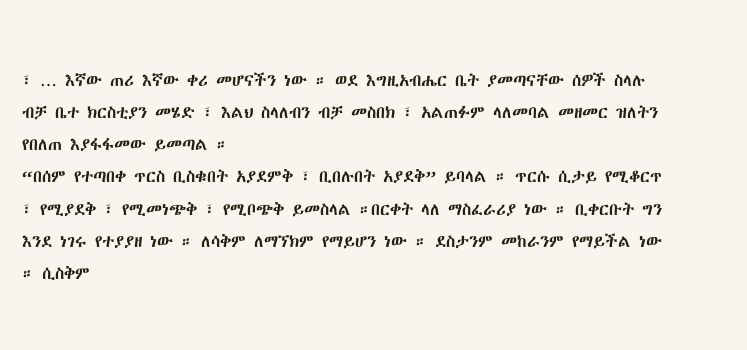፣ … እኛው ጠሪ እኛው ቀሪ መሆናችን ነው ። ወደ እግዚአብሔር ቤት ያመጣናቸው ሰዎች ስላሉ ብቻ ቤተ ክርስቲያን መሄድ ፣ እልህ ስላለብን ብቻ መስበክ ፣ አልጠፉም ላለመባል መዘመር ዝለትን የበለጠ እያፋፋመው ይመጣል ።
“በሰም የተጣበቀ ጥርስ ቢስቁበት አያደምቅ ፣ ቢበሉበት አያደቅ” ይባላል ። ጥርሱ ሲታይ የሚቆርጥ ፣ የሚያደቅ ፣ የሚመነጭቅ ፣ የሚቦጭቅ ይመስላል ።በርቀት ላለ ማስፈራሪያ ነው ። ቢቀርቡት ግን እንደ ነገሩ የተያያዘ ነው ። ለሳቅም ለማኘክም የማይሆን ነው ። ደስታንም መከራንም የማይችል ነው ። ሲስቅም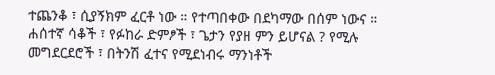ተጨንቆ ፣ ሲያኝክም ፈርቶ ነው ። የተጣበቀው በደካማው በሰም ነውና ። ሐሰተኛ ሳቆች ፣ የፉከራ ድምፆች ፣ ጌታን የያዘ ምን ይሆናል ? የሚሉ መግደርደሮች ፣ በትንሽ ፈተና የሚደነብሩ ማንነቶች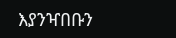እያንዣበቡን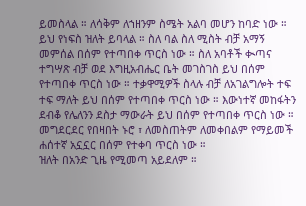ይመስላል ። ለሳቅም ለኀዘንም ስሜት አልባ መሆን ከባድ ነው ። ይህ የነፍስ ዝለት ይባላል ። ስለ ባል ስለ ሚስት ብቻ አማኝ መምሰል በሰም የተጣበቀ ጥርስ ነው ። ስለ አባቶች ቊጣና ተግሣጽ ብቻ ወደ እግዚአብሔር ቤት መገስገስ ይህ በሰም የተጣበቀ ጥርስ ነው ። ተቃዋሚዎች ስላሉ ብቻ ለአገልግሎት ተፍ ተፍ ማለት ይህ በሰም የተጣበቀ ጥርስ ነው ። እውነተኛ መከፋትን ደብቆ የሌለንን ደስታ ማውራት ይህ በሰም የተጣበቀ ጥርስ ነው ። መግደርደር የበዛበት ኑሮ ፣ ለመስጠትም ለመቀበልም የማይመች ሐሰተኛ አኗኗር በሰም የተቀባ ጥርስ ነው ።
ዝለት በአንድ ጊዜ የሚመጣ አይደለም ።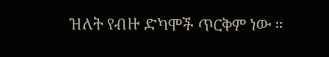ዝለት የብዙ ድካሞች ጥርቅም ነው ።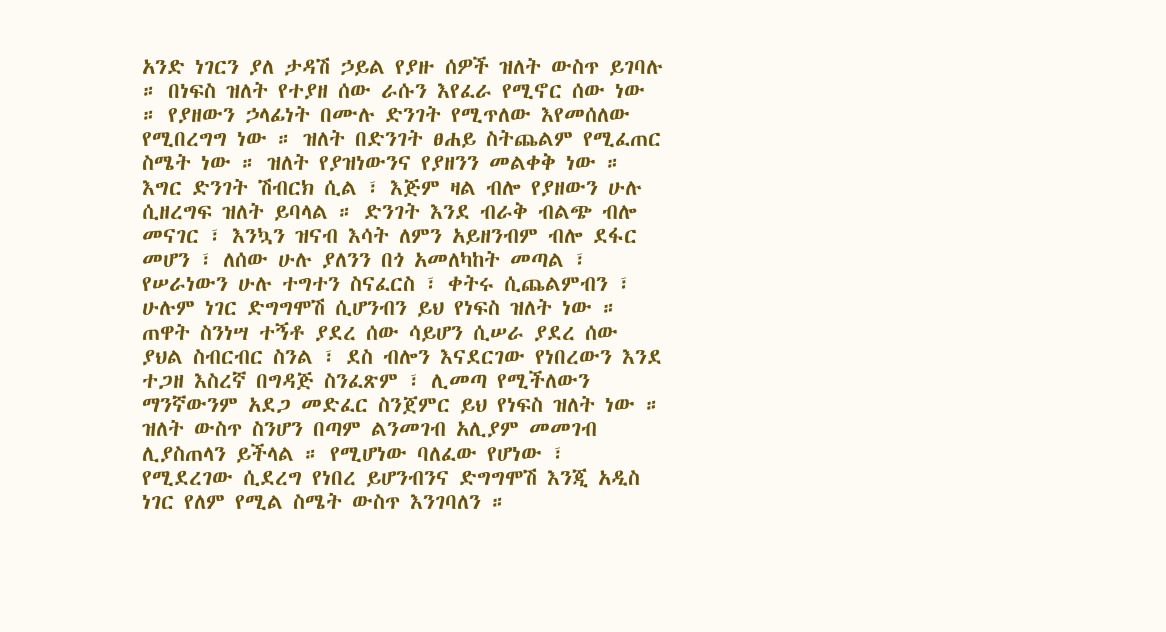አንድ ነገርን ያለ ታዳሽ ኃይል የያዙ ሰዎች ዝለት ውስጥ ይገባሉ ። በነፍስ ዝለት የተያዘ ሰው ራሱን እየፈራ የሚኖር ሰው ነው ። የያዘውን ኃላፊነት በሙሉ ድንገት የሚጥለው እየመሰለው የሚበረግግ ነው ። ዝለት በድንገት ፀሐይ ስትጨልም የሚፈጠር ስሜት ነው ። ዝለት የያዝነውንና የያዘንን መልቀቅ ነው ። እግር ድንገት ሽብርክ ሲል ፣ እጅም ዛል ብሎ የያዘውን ሁሉ ሲዘረግፍ ዝለት ይባላል ። ድንገት እንደ ብራቅ ብልጭ ብሎ መናገር ፣ እንኳን ዝናብ እሳት ለምን አይዘንብም ብሎ ደፋር መሆን ፣ ለሰው ሁሉ ያለንን በጎ አመለካከት መጣል ፣ የሠራነውን ሁሉ ተግተን ስናፈርስ ፣ ቀትሩ ሲጨልምብን ፣ ሁሉም ነገር ድግግሞሽ ሲሆንብን ይህ የነፍስ ዝለት ነው ። ጠዋት ስንነሣ ተኝቶ ያደረ ሰው ሳይሆን ሲሠራ ያደረ ሰው ያህል ስብርብር ስንል ፣ ደስ ብሎን እናደርገው የነበረውን እንደ ተጋዘ እስረኛ በግዳጅ ስንፈጽም ፣ ሊመጣ የሚችለውን ማንኛውንም አደጋ መድፈር ስንጀምር ይህ የነፍስ ዝለት ነው ። ዝለት ውስጥ ስንሆን በጣም ልንመገብ አሊያም መመገብ ሊያስጠላን ይችላል ። የሚሆነው ባለፈው የሆነው ፣ የሚደረገው ሲደረግ የነበረ ይሆንብንና ድግግሞሽ እንጂ አዲስ ነገር የለም የሚል ስሜት ውስጥ እንገባለን ።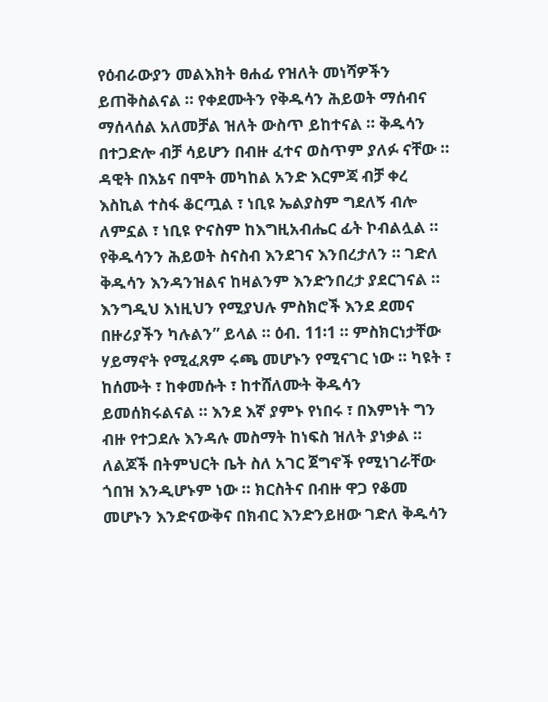የዕብራውያን መልእክት ፀሐፊ የዝለት መነሻዎችን ይጠቅስልናል ። የቀደሙትን የቅዱሳን ሕይወት ማሰብና ማሰላሰል አለመቻል ዝለት ውስጥ ይከተናል ። ቅዱሳን በተጋድሎ ብቻ ሳይሆን በብዙ ፈተና ወስጥም ያለፉ ናቸው ። ዳዊት በእኔና በሞት መካከል አንድ እርምጃ ብቻ ቀረ እስኪል ተስፋ ቆርጧል ፣ ነቢዩ ኤልያስም ግደለኝ ብሎ ለምኗል ፣ ነቢዩ ዮናስም ከእግዚአብሔር ፊት ኮብልሏል ። የቅዱሳንን ሕይወት ስናስብ እንደገና እንበረታለን ። ገድለ ቅዱሳን እንዳንዝልና ከዛልንም እንድንበረታ ያደርገናል ። እንግዲህ እነዚህን የሚያህሉ ምስክሮች እንደ ደመና በዙሪያችን ካሉልን” ይላል ። ዕብ. 11፡1 ። ምስክርነታቸው ሃይማኖት የሚፈጸም ሩጫ መሆኑን የሚናገር ነው ። ካዩት ፣ ከሰሙት ፣ ከቀመሱት ፣ ከተሸለሙት ቅዱሳን ይመሰክሩልናል ። እንደ እኛ ያምኑ የነበሩ ፣ በእምነት ግን ብዙ የተጋደሉ እንዳሉ መስማት ከነፍስ ዝለት ያነቃል ። ለልጆች በትምህርት ቤት ስለ አገር ጀግኖች የሚነገራቸው ጎበዝ እንዲሆኑም ነው ። ክርስትና በብዙ ዋጋ የቆመ መሆኑን እንድናውቅና በክብር እንድንይዘው ገድለ ቅዱሳን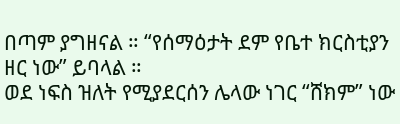በጣም ያግዘናል ። “የሰማዕታት ደም የቤተ ክርስቲያን ዘር ነው” ይባላል ።
ወደ ነፍስ ዝለት የሚያደርሰን ሌላው ነገር “ሸክም” ነው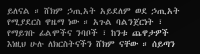ይለናል ። ሸክም ኃጢአት አይደለም ወደ ኃጢአት የሚያደርስ ዋዜማ ነው ። አጉል ባልንጀርነት ፣ የማይገቡ ፊልሞችና ንባቦች ፣ ከንቱ ጨዋታዎች  እነዚህ ሁሉ ለክርስትናችን ሸክም ናቸው ። ሰይጣን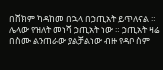በሸክም ካዳከመ በኋላ በኃጢአት ይጥለናል ። ሌላው የዝለት መነሻ ኃጢአት ነው ። ኃጢአት ዛሬ በስሙ ልንጠራው ያልቻልነው ብዙ የዳቦ ስም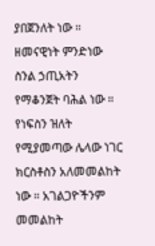ያበጀንለት ነው ። ዘመናዊነት ምንድነው ስንል ኃጢአትን የማቆንጀት ባሕል ነው ። የነፍስን ዝለት የሚያመጣው ሌላው ነገር ክርስቶስን አለመመልከት ነው ። አገልጋዮችንም መመልከት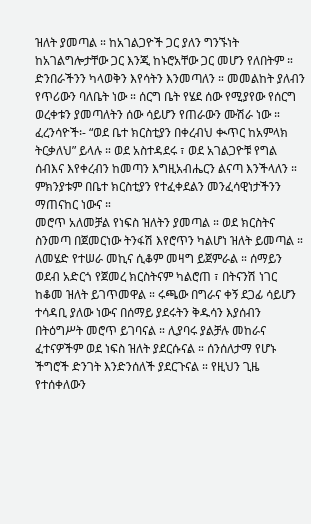ዝለት ያመጣል ። ከአገልጋዮች ጋር ያለን ግንኙነት ከአገልግሎታቸው ጋር እንጂ ከኑሮአቸው ጋር መሆን የለበትም ። ድንበራችንን ካላወቅን እየሳትን እንመጣለን ። መመልከት ያለብን የጥሪውን ባለቤት ነው ። ሰርግ ቤት የሄደ ሰው የሚያየው የሰርግ ወረቀቱን ያመጣለትን ሰው ሳይሆን የጠራውን ሙሽራ ነው ። ፈረንሳዮች፡- “ወደ ቤተ ክርስቲያን በቀረብህ ቊጥር ከአምላክ ትርቃለህ” ይላሉ ። ወደ አስተዳደሩ ፣ ወደ አገልጋዮቹ የግል ሰብእና እየቀረብን ከመጣን እግዚአብሔርን ልናጣ እንችላለን ። ምክንያቱም በቤተ ክርስቲያን የተፈቀደልን መንፈሳዊነታችንን ማጠናከር ነውና ።
መሮጥ አለመቻል የነፍስ ዝለትን ያመጣል ። ወደ ክርስትና ስንመጣ በጀመርነው ትንፋሽ እየሮጥን ካልሆነ ዝለት ይመጣል ። ለመሄድ የተሠራ መኪና ሲቆም መዛግ ይጀምራል ። ሰማይን ወደብ አድርጎ የጀመረ ክርስትናም ካልሮጠ ፣ በትናንሽ ነገር ከቆመ ዝለት ይገጥመዋል ። ሩጫው በግራና ቀኝ ደጋፊ ሳይሆን ተሳዳቢ ያለው ነውና በሰማይ ያደሩትን ቅዱሳን እያሰብን በትዕግሥት መሮጥ ይገባናል ። ሊያባሩ ያልቻሉ መከራና ፈተናዎችም ወደ ነፍስ ዝለት ያደርሱናል ። ሰንሰለታማ የሆኑ ችግሮች ድንገት እንድንሰለች ያደርጉናል ። የዚህን ጊዜ የተሰቀለውን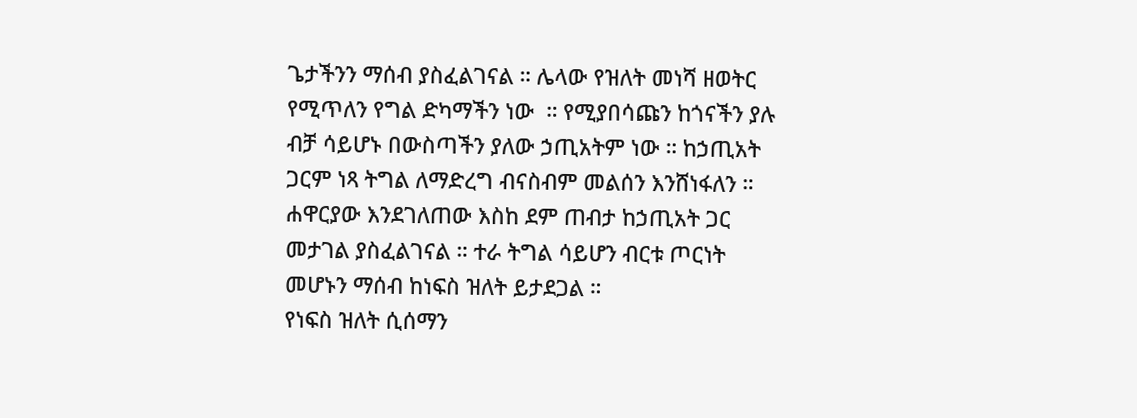ጌታችንን ማሰብ ያስፈልገናል ። ሌላው የዝለት መነሻ ዘወትር የሚጥለን የግል ድካማችን ነው  ። የሚያበሳጩን ከጎናችን ያሉ ብቻ ሳይሆኑ በውስጣችን ያለው ኃጢአትም ነው ። ከኃጢአት ጋርም ነጻ ትግል ለማድረግ ብናስብም መልሰን እንሸነፋለን ። ሐዋርያው እንደገለጠው እስከ ደም ጠብታ ከኃጢአት ጋር መታገል ያስፈልገናል ። ተራ ትግል ሳይሆን ብርቱ ጦርነት መሆኑን ማሰብ ከነፍስ ዝለት ይታደጋል ።
የነፍስ ዝለት ሲሰማን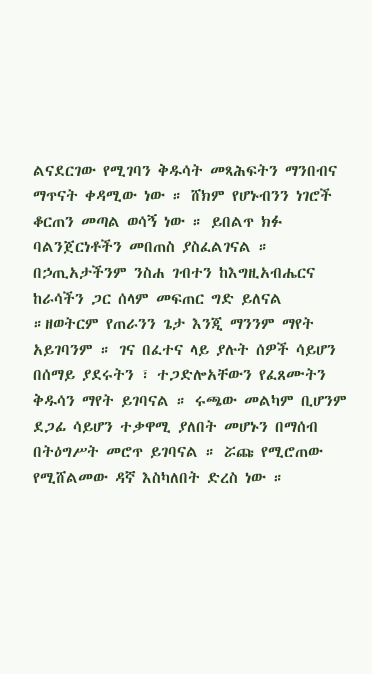ልናደርገው የሚገባን ቅዱሳት መጻሕፍትን ማንበብና ማጥናት ቀዳሚው ነው ። ሸክም የሆኑብንን ነገሮች ቆርጠን መጣል ወሳኝ ነው ። ይበልጥ ክፉ ባልንጀርነቶችን መበጠስ ያስፈልገናል ። በኃጢአታችንም ንስሐ ገብተን ከእግዚአብሔርና ከራሳችን ጋር ሰላም መፍጠር ግድ ይለናል ።ዘወትርም የጠራንን ጌታ እንጂ ማንንም ማየት አይገባንም ። ገና በፈተና ላይ ያሉት ሰዎች ሳይሆን በሰማይ ያደሩትን ፣ ተጋድሎአቸውን የፈጸሙትን ቅዱሳን ማየት ይገባናል ። ሩጫው መልካም ቢሆንም ደጋፊ ሳይሆን ተቃዋሚ ያለበት መሆኑን በማሰብ በትዕግሥት መሮጥ ይገባናል ። ሯጩ የሚሮጠው የሚሸልመው ዳኛ እስካለበት ድረስ ነው ።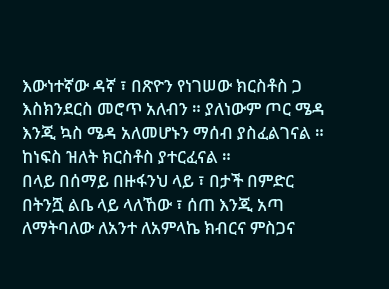እውነተኛው ዳኛ ፣ በጽዮን የነገሠው ክርስቶስ ጋ እስክንደርስ መሮጥ አለብን ። ያለነውም ጦር ሜዳ እንጂ ኳስ ሜዳ አለመሆኑን ማሰብ ያስፈልገናል ። ከነፍስ ዝለት ክርስቶስ ያተርፈናል ።
በላይ በሰማይ በዙፋንህ ላይ ፣ በታች በምድር በትንሿ ልቤ ላይ ላለኸው ፣ ሰጠ እንጂ አጣ ለማትባለው ለአንተ ለአምላኬ ክብርና ምስጋና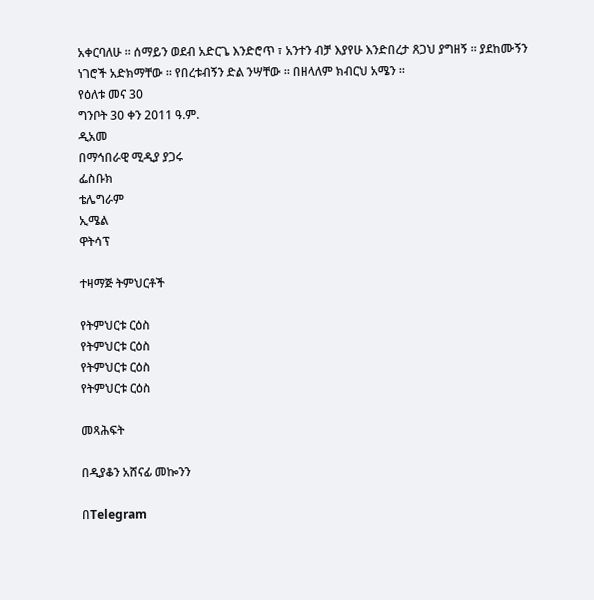አቀርባለሁ ። ሰማይን ወደብ አድርጌ እንድሮጥ ፣ አንተን ብቻ እያየሁ እንድበረታ ጸጋህ ያግዘኝ ። ያደከሙኝን ነገሮች አድክማቸው ። የበረቱብኝን ድል ንሣቸው ። በዘላለም ክብርህ አሜን ።
የዕለቱ መና 30
ግንቦት 30 ቀን 2011 ዓ.ም.
ዲአመ
በማኅበራዊ ሚዲያ ያጋሩ
ፌስቡክ
ቴሌግራም
ኢሜል
ዋትሳፕ

ተዛማጅ ትምህርቶች

የትምህርቱ ርዕስ
የትምህርቱ ርዕስ
የትምህርቱ ርዕስ
የትምህርቱ ርዕስ

መጻሕፍት

በዲያቆን አሸናፊ መኰንን

በTelegram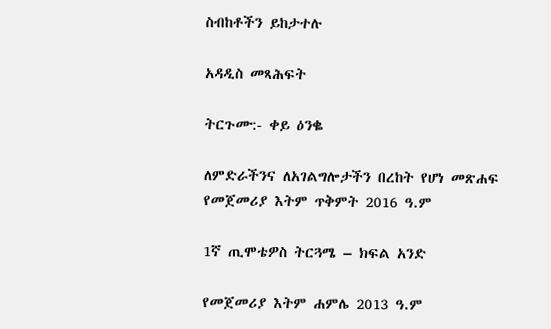ስብከቶችን ይከታተሉ

አዳዲስ መጻሕፍት

ትርጉሙ:- ቀይ ዕንቈ

ለምድራችንና ለአገልግሎታችን በረከት የሆነ መጽሐፍ
የመጀመሪያ እትም ጥቅምት 2016 ዓ.ም

1ኛ ጢሞቴዎስ ትርጓሜ – ክፍል አንድ

የመጀመሪያ እትም ሐምሌ 2013 ዓ.ም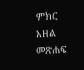ምክር አዘል መጽሐፍ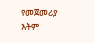የመጀመሪያ እትም